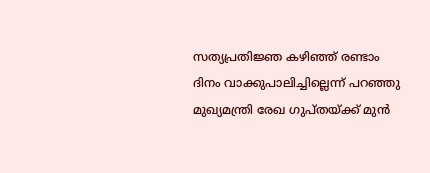സത്യപ്രതിജ്ഞ കഴിഞ്ഞ് രണ്ടാം ദിനം വാക്കുപാലിച്ചില്ലെന്ന് പറഞ്ഞു മുഖ്യമന്ത്രി രേഖ ഗുപ്തയ്ക്ക് മുന്‍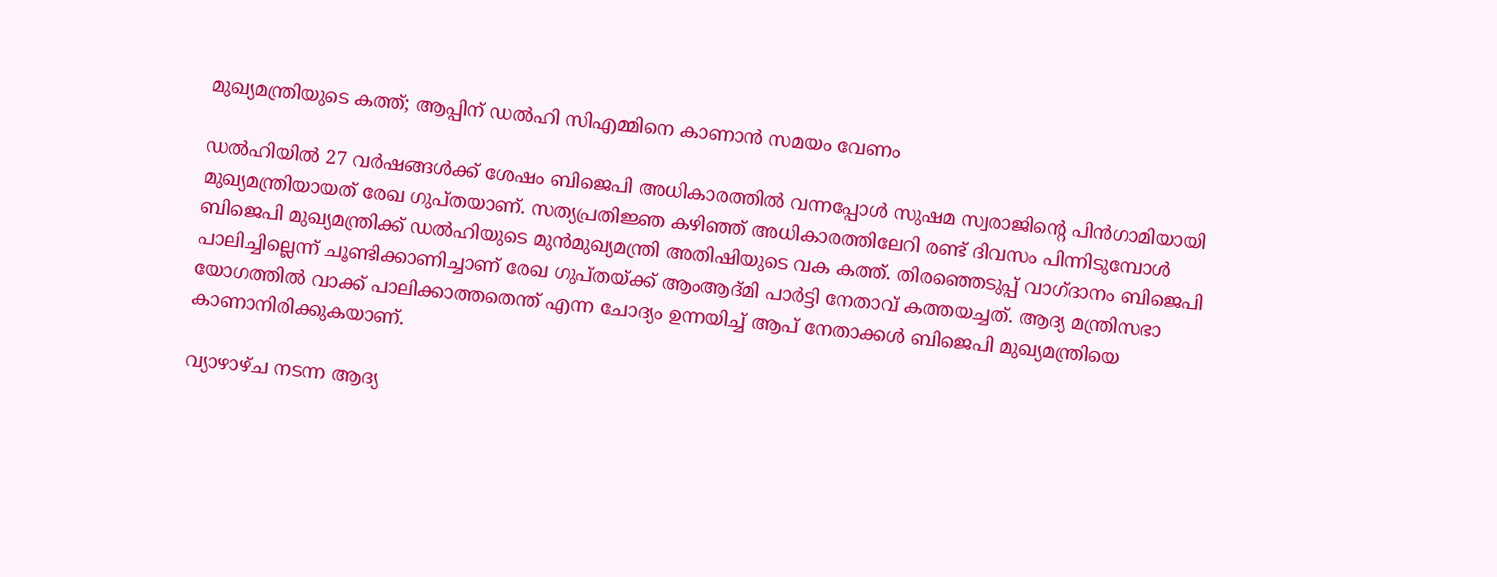മുഖ്യമന്ത്രിയുടെ കത്ത്; ആപ്പിന് ഡല്‍ഹി സിഎമ്മിനെ കാണാന്‍ സമയം വേണം

ഡല്‍ഹിയില്‍ 27 വര്‍ഷങ്ങള്‍ക്ക് ശേഷം ബിജെപി അധികാരത്തില്‍ വന്നപ്പോള്‍ സുഷമ സ്വരാജിന്റെ പിന്‍ഗാമിയായി മുഖ്യമന്ത്രിയായത് രേഖ ഗുപ്തയാണ്. സത്യപ്രതിജ്ഞ കഴിഞ്ഞ് അധികാരത്തിലേറി രണ്ട് ദിവസം പിന്നിടുമ്പോള്‍ ബിജെപി മുഖ്യമന്ത്രിക്ക് ഡല്‍ഹിയുടെ മുന്‍മുഖ്യമന്ത്രി അതിഷിയുടെ വക കത്ത്. തിരഞ്ഞെടുപ്പ് വാഗ്ദാനം ബിജെപി പാലിച്ചില്ലെന്ന് ചൂണ്ടിക്കാണിച്ചാണ് രേഖ ഗുപ്തയ്ക്ക് ആംആദ്മി പാര്‍ട്ടി നേതാവ് കത്തയച്ചത്. ആദ്യ മന്ത്രിസഭാ യോഗത്തില്‍ വാക്ക് പാലിക്കാത്തതെന്ത് എന്ന ചോദ്യം ഉന്നയിച്ച് ആപ് നേതാക്കള്‍ ബിജെപി മുഖ്യമന്ത്രിയെ കാണാനിരിക്കുകയാണ്.

വ്യാഴാഴ്ച നടന്ന ആദ്യ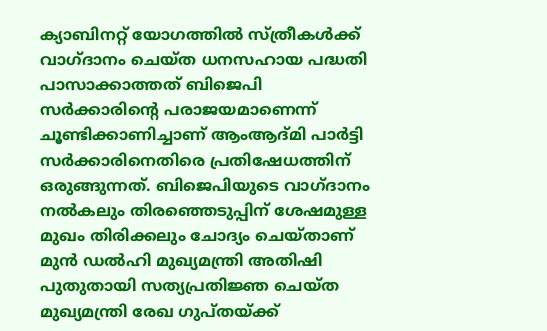ക്യാബിനറ്റ് യോഗത്തില്‍ സ്ത്രീകള്‍ക്ക് വാഗ്ദാനം ചെയ്ത ധനസഹായ പദ്ധതി പാസാക്കാത്തത് ബിജെപി സര്‍ക്കാരിന്റെ പരാജയമാണെന്ന് ചൂണ്ടിക്കാണിച്ചാണ് ആംആദ്മി പാര്‍ട്ടി സര്‍ക്കാരിനെതിരെ പ്രതിഷേധത്തിന് ഒരുങ്ങുന്നത്. ബിജെപിയുടെ വാഗ്ദാനം നല്‍കലും തിരഞ്ഞെടുപ്പിന് ശേഷമുള്ള മുഖം തിരിക്കലും ചോദ്യം ചെയ്താണ് മുന്‍ ഡല്‍ഹി മുഖ്യമന്ത്രി അതിഷി പുതുതായി സത്യപ്രതിജ്ഞ ചെയ്ത മുഖ്യമന്ത്രി രേഖ ഗുപ്തയ്ക്ക്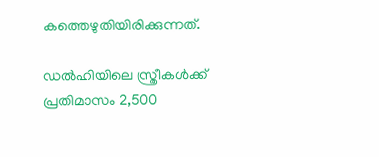കത്തെഴുതിയിരിക്കുന്നത്.

ഡല്‍ഹിയിലെ സ്ത്രീകള്‍ക്ക് പ്രതിമാസം 2,500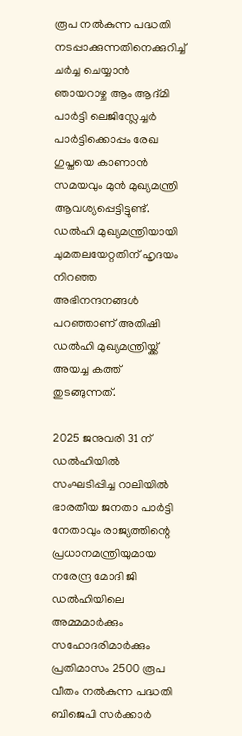രൂപ നല്‍കുന്ന പദ്ധതി നടപ്പാക്കുന്നതിനെക്കുറിച്ച് ചര്‍ച്ച ചെയ്യാന്‍ ഞായറാഴ്ച ആം ആദ്മി പാര്‍ട്ടി ലെജിസ്ലേച്ചര്‍ പാര്‍ട്ടിക്കൊപ്പം രേഖ ഗുപ്തയെ കാണാന്‍ സമയവും മുന്‍ മുഖ്യമന്ത്രി ആവശ്യപ്പെട്ടിട്ടുണ്ട്. ഡല്‍ഹി മുഖ്യമന്ത്രിയായി ചുമതലയേറ്റതിന് ഹൃദയം നിറഞ്ഞ അഭിനന്ദനങ്ങള്‍ പറഞ്ഞാണ് അതിഷി ഡല്‍ഹി മുഖ്യമന്ത്രിയ്ക്ക് അയച്ച കത്ത് തുടങ്ങുന്നത്.

2025 ജനുവരി 31 ന് ഡല്‍ഹിയില്‍ സംഘടിപ്പിച്ച റാലിയില്‍ ഭാരതീയ ജനതാ പാര്‍ട്ടി നേതാവും രാജ്യത്തിന്റെ പ്രധാനമന്ത്രിയുമായ നരേന്ദ്ര മോദി ജി ഡല്‍ഹിയിലെ അമ്മമാര്‍ക്കും സഹോദരിമാര്‍ക്കും പ്രതിമാസം 2500 രൂപ വീതം നല്‍കുന്ന പദ്ധതി ബിജെപി സര്‍ക്കാര്‍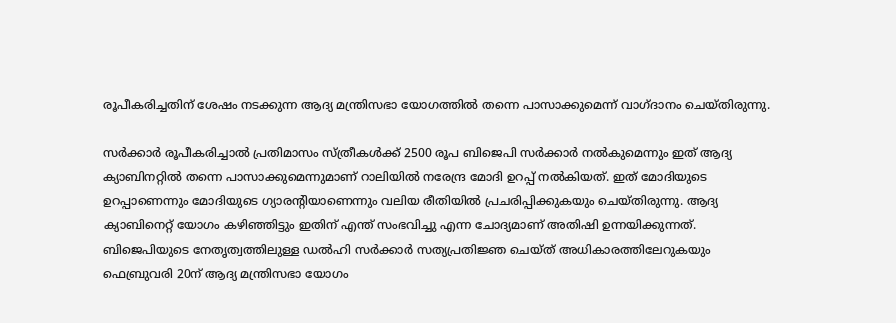രൂപീകരിച്ചതിന് ശേഷം നടക്കുന്ന ആദ്യ മന്ത്രിസഭാ യോഗത്തില്‍ തന്നെ പാസാക്കുമെന്ന് വാഗ്ദാനം ചെയ്തിരുന്നു.

സര്‍ക്കാര്‍ രൂപീകരിച്ചാല്‍ പ്രതിമാസം സ്ത്രീകള്‍ക്ക് 2500 രൂപ ബിജെപി സര്‍ക്കാര്‍ നല്‍കുമെന്നും ഇത് ആദ്യ ക്യാബിനറ്റില്‍ തന്നെ പാസാക്കുമെന്നുമാണ് റാലിയില്‍ നരേന്ദ്ര മോദി ഉറപ്പ് നല്‍കിയത്. ഇത് മോദിയുടെ ഉറപ്പാണെന്നും മോദിയുടെ ഗ്യാരന്റിയാണെന്നും വലിയ രീതിയില്‍ പ്രചരിപ്പിക്കുകയും ചെയ്തിരുന്നു. ആദ്യ ക്യാബിനെറ്റ് യോഗം കഴിഞ്ഞിട്ടും ഇതിന് എന്ത് സംഭവിച്ചു എന്ന ചോദ്യമാണ് അതിഷി ഉന്നയിക്കുന്നത്. ബിജെപിയുടെ നേതൃത്വത്തിലുള്ള ഡല്‍ഹി സര്‍ക്കാര്‍ സത്യപ്രതിജ്ഞ ചെയ്ത് അധികാരത്തിലേറുകയും ഫെബ്രുവരി 20ന് ആദ്യ മന്ത്രിസഭാ യോഗം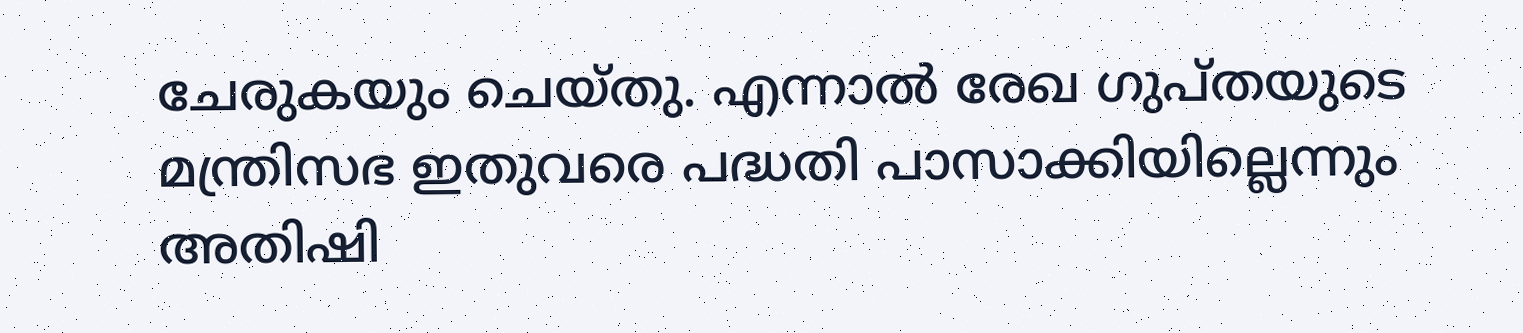ചേരുകയും ചെയ്തു. എന്നാല്‍ രേഖ ഗുപ്തയുടെ മന്ത്രിസഭ ഇതുവരെ പദ്ധതി പാസാക്കിയില്ലെന്നും അതിഷി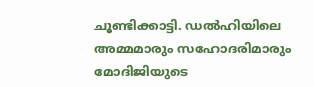ചൂണ്ടിക്കാട്ടി. ഡല്‍ഹിയിലെ അമ്മമാരും സഹോദരിമാരും മോദിജിയുടെ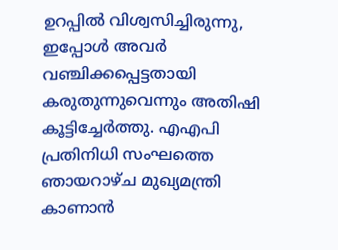ഉറപ്പില്‍ വിശ്വസിച്ചിരുന്നു, ഇപ്പോള്‍ അവര്‍ വഞ്ചിക്കപ്പെട്ടതായി കരുതുന്നുവെന്നും അതിഷി കൂട്ടിച്ചേര്‍ത്തു. എഎപി പ്രതിനിധി സംഘത്തെ ഞായറാഴ്ച മുഖ്യമന്ത്രി കാണാന്‍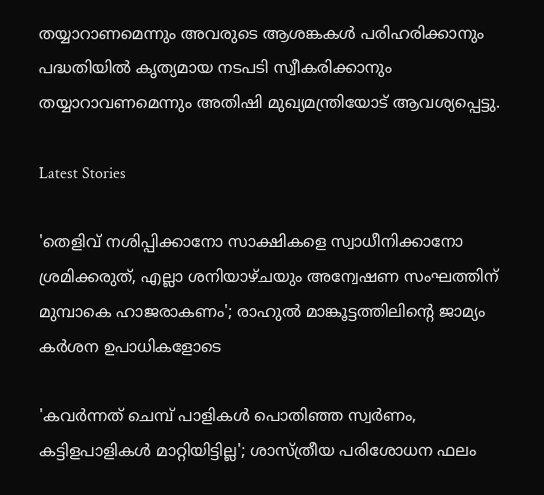തയ്യാറാണമെന്നും അവരുടെ ആശങ്കകള്‍ പരിഹരിക്കാനും പദ്ധതിയില്‍ കൃത്യമായ നടപടി സ്വീകരിക്കാനും തയ്യാറാവണമെന്നും അതിഷി മുഖ്യമന്ത്രിയോട് ആവശ്യപ്പെട്ടു.

Latest Stories

'തെളിവ് നശിപ്പിക്കാനോ സാക്ഷികളെ സ്വാധീനിക്കാനോ ശ്രമിക്കരുത്, എല്ലാ ശനിയാഴ്ചയും അന്വേഷണ സംഘത്തിന് മുമ്പാകെ ഹാജരാകണം'; രാഹുൽ മാങ്കൂട്ടത്തിലിന്റെ ജാമ്യം കർശന ഉപാധികളോടെ

'കവർന്നത് ചെമ്പ് പാളികൾ പൊതിഞ്ഞ സ്വർണം, കട്ടിളപാളികൾ മാറ്റിയിട്ടില്ല'; ശാസ്ത്രീയ പരിശോധന ഫലം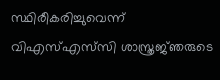സ്ഥിരീകരിച്ചുവെന്ന് വിഎസ്എസ്‍സി ശാസ്ത്രജ്‌ഞരുടെ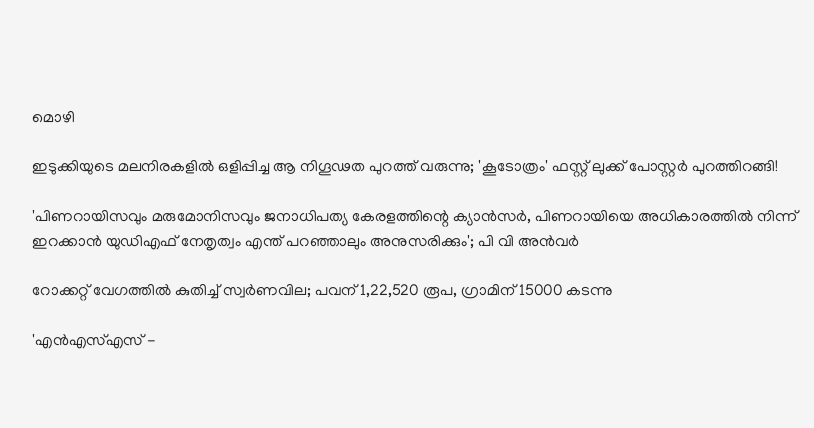മൊഴി

ഇടുക്കിയുടെ മലനിരകളില്‍ ഒളിപ്പിച്ച ആ നിഗൂഢത പുറത്ത് വരുന്നു; 'കൂടോത്രം' ഫസ്റ്റ് ലുക്ക് പോസ്റ്റര്‍ പുറത്തിറങ്ങി!

'പിണറായിസവും മരുമോനിസവും ജനാധിപത്യ കേരളത്തിന്റെ ക്യാൻസർ, പിണറായിയെ അധികാരത്തിൽ നിന്ന് ഇറക്കാൻ യുഡിഎഫ് നേതൃത്വം എന്ത്‌ പറഞ്ഞാലും അനുസരിക്കും'; പി വി അൻവർ

റോക്കറ്റ് വേഗത്തിൽ കുതിച്ച് സ്വർണവില; പവന് 1,22,520 രൂപ, ഗ്രാമിന് 15000 കടന്നു

'എന്‍എസ്എസ് -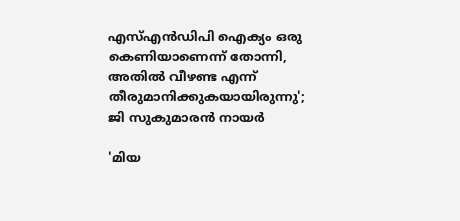എസ്എന്‍ഡിപി ഐക്യം ഒരു കെണിയാണെന്ന് തോന്നി, അതിൽ വീഴണ്ട എന്ന് തീരുമാനിക്കുകയായിരുന്നു'; ജി സുകുമാരൻ നായർ

'മിയ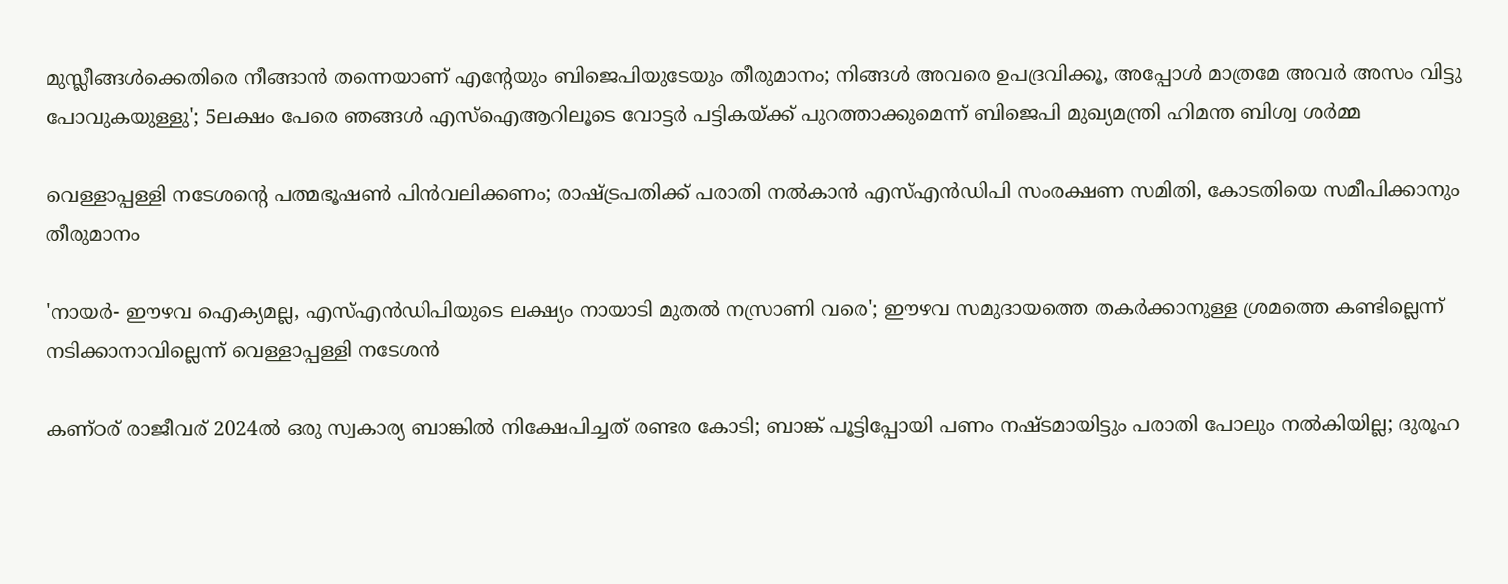മുസ്ലീങ്ങള്‍ക്കെതിരെ നീങ്ങാന്‍ തന്നെയാണ് എന്റേയും ബിജെപിയുടേയും തീരുമാനം; നിങ്ങള്‍ അവരെ ഉപദ്രവിക്കൂ, അപ്പോള്‍ മാത്രമേ അവര്‍ അസം വിട്ടു പോവുകയുള്ളു'; 5ലക്ഷം പേരെ ഞങ്ങള്‍ എസ്‌ഐആറിലൂടെ വോട്ടര്‍ പട്ടികയ്ക്ക് പുറത്താക്കുമെന്ന് ബിജെപി മുഖ്യമന്ത്രി ഹിമന്ത ബിശ്വ ശര്‍മ്മ

വെള്ളാപ്പള്ളി നടേശന്റെ പത്മഭൂഷൺ പിൻവലിക്കണം; രാഷ്ട്രപതിക്ക് പരാതി നൽകാൻ എസ്എൻഡിപി സംരക്ഷണ സമിതി, കോടതിയെ സമീപിക്കാനും തീരുമാനം

'നായർ- ഈഴവ ഐക്യമല്ല, എസ്എൻഡിപിയുടെ ലക്ഷ്യം നായാടി മുതൽ നസ്രാണി വരെ'; ഈഴവ സമുദായത്തെ തകർക്കാനുള്ള ശ്രമത്തെ കണ്ടില്ലെന്ന് നടിക്കാനാവില്ലെന്ന് വെള്ളാപ്പള്ളി നടേശൻ

കണ്ഠര് രാജീവര് 2024ല്‍ ഒരു സ്വകാര്യ ബാങ്കില്‍ നിക്ഷേപിച്ചത് രണ്ടര കോടി; ബാങ്ക് പൂട്ടിപ്പോയി പണം നഷ്ടമായിട്ടും പരാതി പോലും നല്‍കിയില്ല; ദുരൂഹ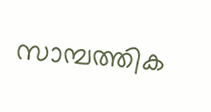സാമ്പത്തിക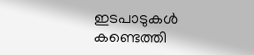ഇടപാടുകള്‍ കണ്ടെത്തി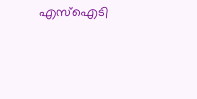എസ്‌ഐടി